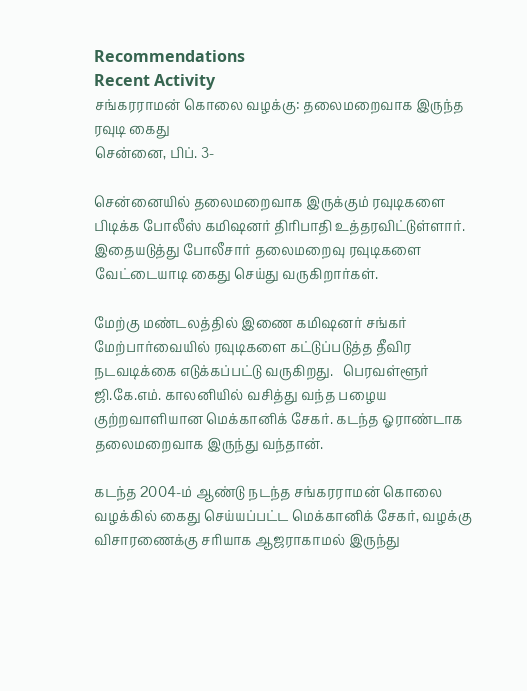Recommendations
Recent Activity
சங்கரராமன் கொலை வழக்கு: தலைமறைவாக இருந்த ரவுடி கைது
சென்னை, பிப். 3-

சென்னையில் தலைமறைவாக இருக்கும் ரவுடிகளை பிடிக்க போலீஸ் கமிஷனர் திரிபாதி உத்தரவிட்டுள்ளார். இதையடுத்து போலீசார் தலைமறைவு ரவுடிகளை வேட்டையாடி கைது செய்து வருகிறார்கள்.

மேற்கு மண்டலத்தில் இணை கமிஷனர் சங்கர் மேற்பார்வையில் ரவுடிகளை கட்டுப்படுத்த தீவிர நடவடிக்கை எடுக்கப்பட்டு வருகிறது.   பெரவள்ளூர் ஜி.கே.எம். காலனியில் வசித்து வந்த பழைய குற்றவாளியான மெக்கானிக் சேகர். கடந்த ஓராண்டாக தலைமறைவாக இருந்து வந்தான்.

கடந்த 2004-ம் ஆண்டு நடந்த சங்கரராமன் கொலை வழக்கில் கைது செய்யப்பட்ட மெக்கானிக் சேகர், வழக்கு விசாரணைக்கு சரியாக ஆஜராகாமல் இருந்து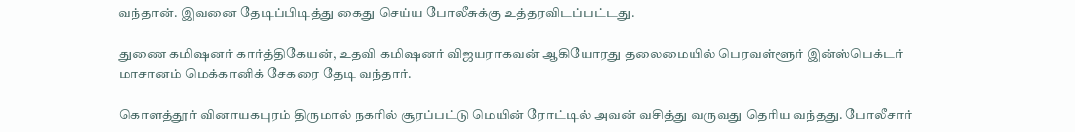வந்தான். இவனை தேடிப்பிடித்து கைது செய்ய போலீசுக்கு உத்தரவிடப்பட்டது.

துணை கமிஷனர் கார்த்திகேயன், உதவி கமிஷனர் விஜயராகவன் ஆகியோரது தலைமையில் பெரவள்ளூர் இன்ஸ்பெக்டர் மாசானம் மெக்கானிக் சேகரை தேடி வந்தார்.

கொளத்தூர் வினாயகபுரம் திருமால் நகரில் சூரப்பட்டு மெயின் ரோட்டில் அவன் வசித்து வருவது தெரிய வந்தது. போலீசார்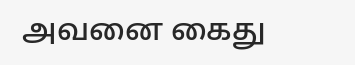அவனை கைது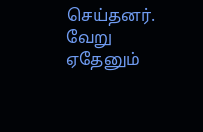செய்தனர். வேறு ஏதேனும்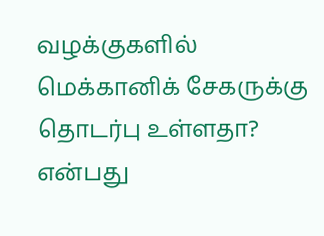வழக்குகளில் மெக்கானிக் சேகருக்கு தொடர்பு உள்ளதா? என்பது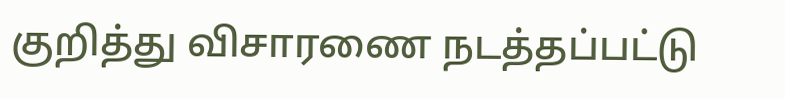குறித்து விசாரணை நடத்தப்பட்டு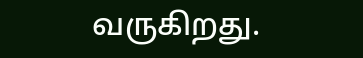வருகிறது.